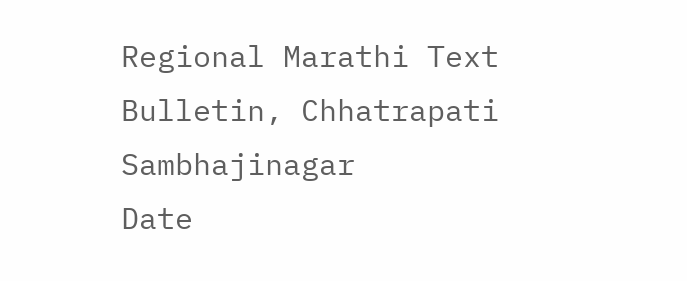Regional Marathi Text Bulletin, Chhatrapati Sambhajinagar
Date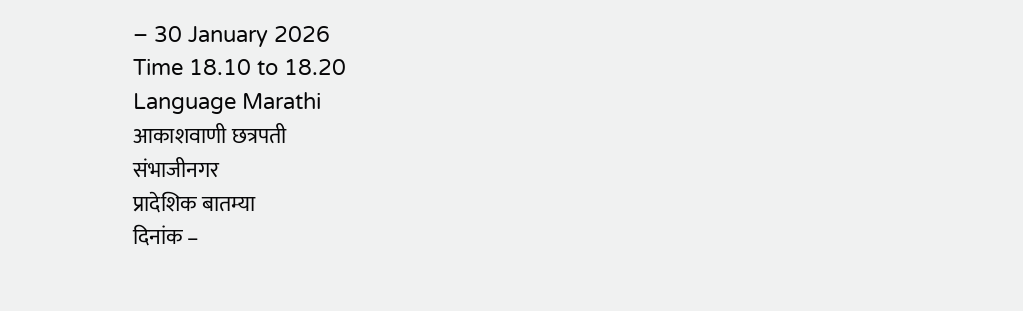– 30 January 2026
Time 18.10 to 18.20
Language Marathi
आकाशवाणी छत्रपती
संभाजीनगर
प्रादेशिक बातम्या
दिनांक –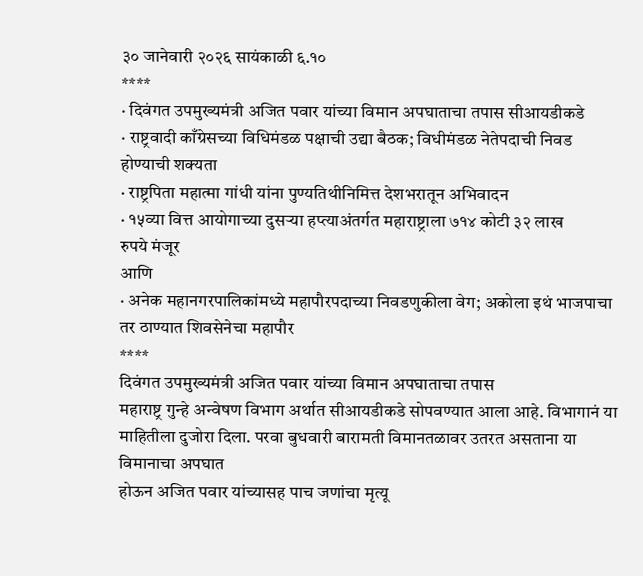३० जानेवारी २०२६ सायंकाळी ६.१०
****
· दिवंगत उपमुख्यमंत्री अजित पवार यांच्या विमान अपघाताचा तपास सीआयडीकडे
· राष्ट्रवादी काँग्रेसच्या विधिमंडळ पक्षाची उद्या बैठक; विधीमंडळ नेतेपदाची निवड होण्याची शक्यता
· राष्ट्रपिता महात्मा गांधी यांना पुण्यतिथीनिमित्त देशभरातून अभिवादन
· १५व्या वित्त आयोगाच्या दुसऱ्या हप्त्याअंतर्गत महाराष्ट्राला ७१४ कोटी ३२ लाख
रुपये मंजूर
आणि
· अनेक महानगरपालिकांमध्ये महापौरपदाच्या निवडणुकीला वेग; अकोला इथं भाजपाचा तर ठाण्यात शिवसेनेचा महापौर
****
दिवंगत उपमुख्यमंत्री अजित पवार यांच्या विमान अपघाताचा तपास
महाराष्ट्र गुन्हे अन्वेषण विभाग अर्थात सीआयडीकडे सोपवण्यात आला आहे. विभागानं या
माहितीला दुजोरा दिला. परवा बुधवारी बारामती विमानतळावर उतरत असताना या विमानाचा अपघात
होऊन अजित पवार यांच्यासह पाच जणांचा मृत्यू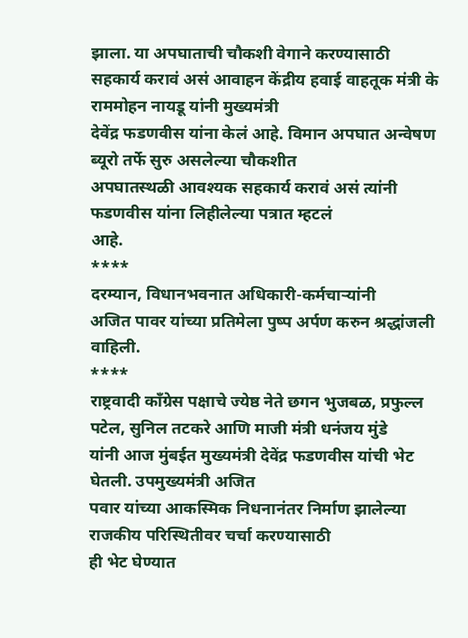झाला. या अपघाताची चौकशी वेगाने करण्यासाठी
सहकार्य करावं असं आवाहन केंद्रीय हवाई वाहतूक मंत्री के राममोहन नायडू यांनी मुख्यमंत्री
देवेंद्र फडणवीस यांना केलं आहे. विमान अपघात अन्वेषण ब्यूरो तर्फे सुरु असलेल्या चौकशीत
अपघातस्थळी आवश्यक सहकार्य करावं असं त्यांनी फडणवीस यांना लिहीलेल्या पत्रात म्हटलं
आहे.
****
दरम्यान, विधानभवनात अधिकारी-कर्मचाऱ्यांनी
अजित पावर यांच्या प्रतिमेला पुष्प अर्पण करुन श्रद्धांजली वाहिली.
****
राष्ट्रवादी काँग्रेस पक्षाचे ज्येष्ठ नेते छगन भुजबळ, प्रफुल्ल पटेल, सुनिल तटकरे आणि माजी मंत्री धनंजय मुंडे
यांनी आज मुंबईत मुख्यमंत्री देवेंद्र फडणवीस यांची भेट घेतली. उपमुख्यमंत्री अजित
पवार यांच्या आकस्मिक निधनानंतर निर्माण झालेल्या राजकीय परिस्थितीवर चर्चा करण्यासाठी
ही भेट घेण्यात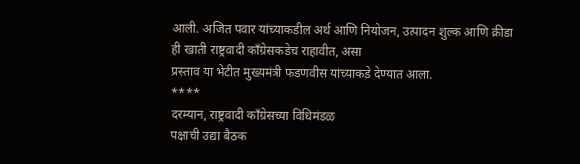आली. अजित पवार यांच्याकडील अर्थ आणि नियोजन, उत्पादन शुल्क आणि क्रीडा
ही खाती राष्ट्रवादी काँग्रेसकडेच राहावीत, असा
प्रस्ताव या भेटीत मुख्यमंत्री फडणवीस यांच्याकडे देण्यात आला.
****
दरम्यान, राष्ट्रवादी काँग्रेसच्या विधिमंडळ
पक्षाची उद्या बैठक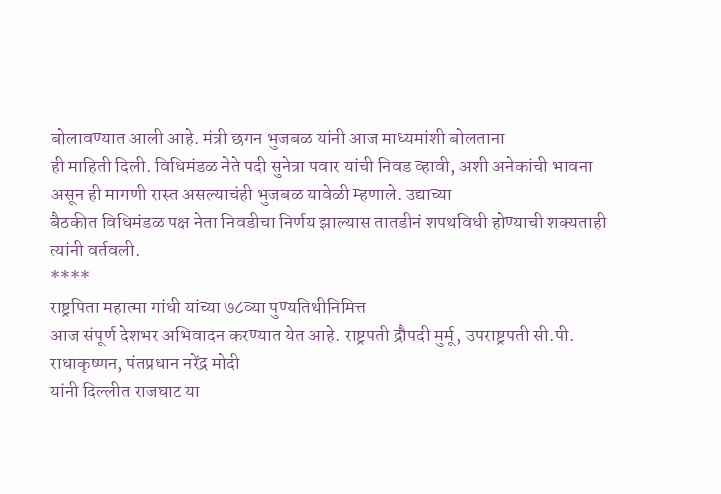बोलावण्यात आली आहे. मंत्री छगन भुजबळ यांनी आज माध्यमांशी बोलताना
ही माहिती दिली. विधिमंडळ नेते पदी सुनेत्रा पवार यांची निवड व्हावी, अशी अनेकांची भावना असून ही मागणी रास्त असल्याचंही भुजबळ यावेळी म्हणाले. उद्याच्या
बैठकीत विधिमंडळ पक्ष नेता निवडीचा निर्णय झाल्यास तातडीनं शपथविधी होण्याची शक्यताही
त्यांनी वर्तवली.
****
राष्ट्रपिता महात्मा गांधी यांच्या ७८व्या पुण्यतिथीनिमित्त
आज संपूर्ण देशभर अभिवादन करण्यात येत आहे. राष्ट्रपती द्रौपदी मुर्मू, उपराष्ट्रपती सी.पी. राधाकृष्णन, पंतप्रधान नरेंद्र मोदी
यांनी दिल्लीत राजघाट या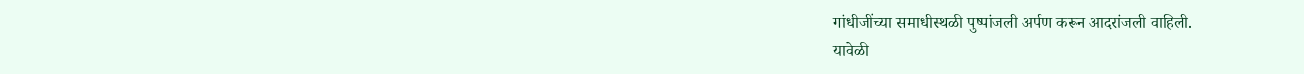गांधीजींच्या समाधीस्थळी पुष्पांजली अर्पण करून आदरांजली वाहिली.
यावेळी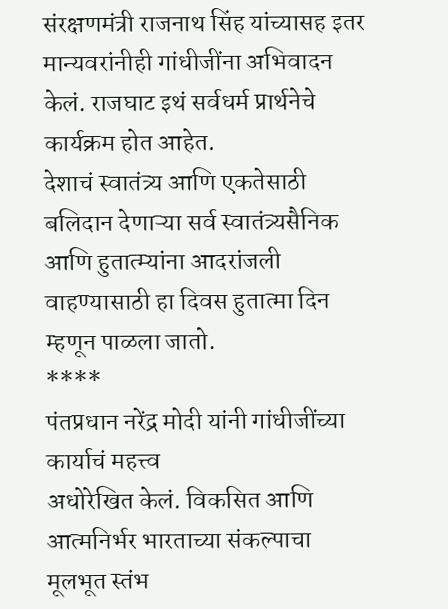संरक्षणमंत्री राजनाथ सिंह यांच्यासह इतर मान्यवरांनीही गांधीजींना अभिवादन
केलं. राजघाट इथं सर्वधर्म प्रार्थनेचे कार्यक्रम होत आहेत.
देशाचं स्वातंत्र्य आणि एकतेसाठी बलिदान देणाऱ्या सर्व स्वातंत्र्यसैनिक
आणि हुतात्म्यांना आदरांजली वाहण्यासाठी हा दिवस हुतात्मा दिन म्हणून पाळला जातो.
****
पंतप्रधान नरेंद्र मोदी यांनी गांधीजींच्या कार्याचं महत्त्व
अधोरेखित केलं. विकसित आणि आत्मनिर्भर भारताच्या संकल्पाचा मूलभूत स्तंभ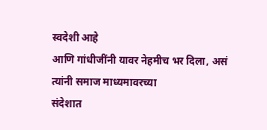स्वदेशी आहे
आणि गांधीजींनी यावर नेहमीच भर दिला, असं त्यांनी समाज माध्यमावरच्या
संदेशात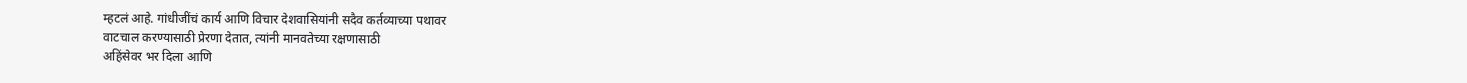म्हटलं आहे. गांधीजींचं कार्य आणि विचार देशवासियांनी सदैव कर्तव्याच्या पथावर
वाटचाल करण्यासाठी प्रेरणा देतात, त्यांनी मानवतेच्या रक्षणासाठी
अहिंसेवर भर दिला आणि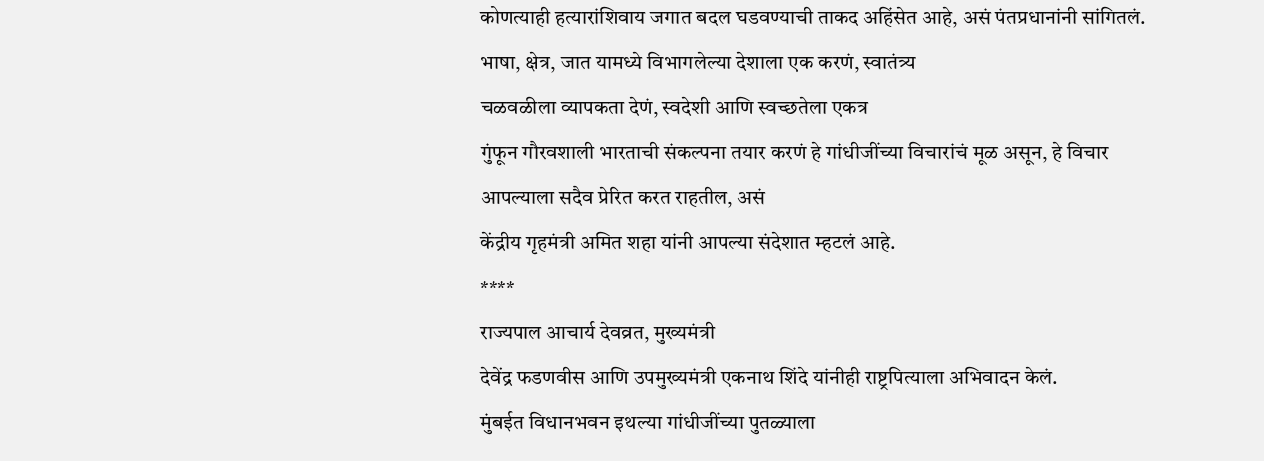कोणत्याही हत्यारांशिवाय जगात बदल घडवण्याची ताकद अहिंसेत आहे, असं पंतप्रधानांनी सांगितलं.
भाषा, क्षेत्र, जात यामध्ये विभागलेल्या देशाला एक करणं, स्वातंत्र्य
चळवळीला व्यापकता देणं, स्वदेशी आणि स्वच्छतेला एकत्र
गुंफून गौरवशाली भारताची संकल्पना तयार करणं हे गांधीजींच्या विचारांचं मूळ असून, हे विचार आपल्याला सदैव प्रेरित करत राहतील, असं
केंद्रीय गृहमंत्री अमित शहा यांनी आपल्या संदेशात म्हटलं आहे.
****
राज्यपाल आचार्य देवव्रत, मुख्यमंत्री
देवेंद्र फडणवीस आणि उपमुख्यमंत्री एकनाथ शिंदे यांनीही राष्ट्रपित्याला अभिवादन केलं.
मुंबईत विधानभवन इथल्या गांधीजींच्या पुतळ्याला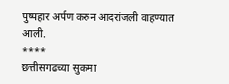पुष्पहार अर्पण करुन आदरांजली वाहण्यात
आली.
****
छत्तीसगढच्या सुकमा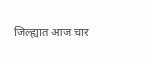जिल्ह्यात आज चार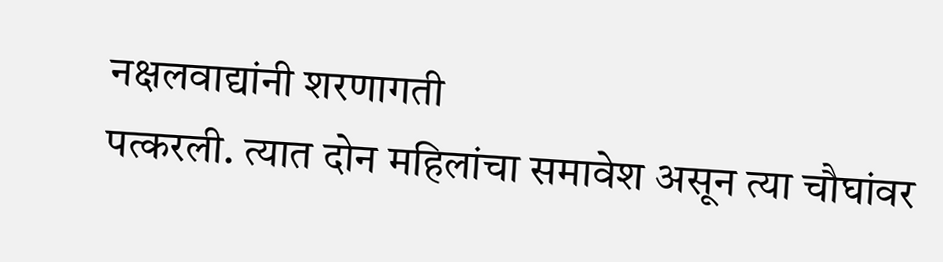नक्षलवाद्यांनी शरणागती
पत्करली. त्यात दोन महिलांचा समावेश असून त्या चौघांवर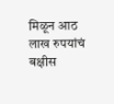मिळून आठ लाख रुपयांचं बक्षीस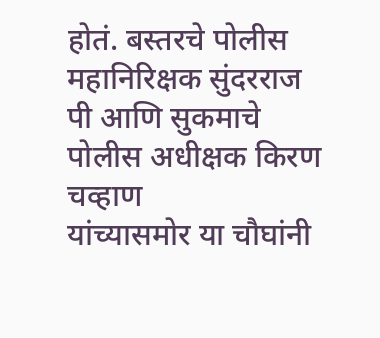होतं. बस्तरचे पोलीस महानिरिक्षक सुंदरराज पी आणि सुकमाचे पोलीस अधीक्षक किरण चव्हाण
यांच्यासमोर या चौघांनी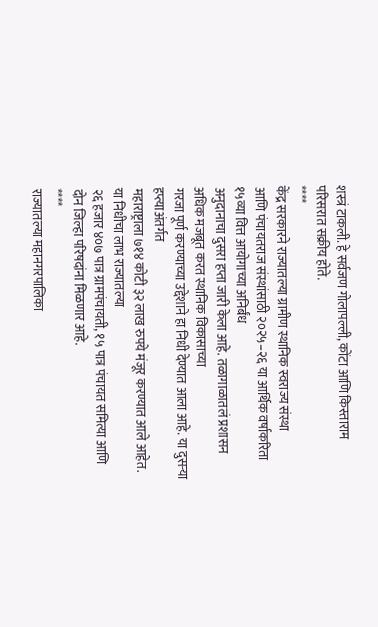शस्त्रं टाकली. हे सर्वजण गोलापल्ली, कोंटा आणि किस्ताराम परिसरात सक्रीय होते.
****
केंद्र सरकारने राज्यातल्या ग्रामीण स्थानिक स्वराज्य संस्था
आणि पंचायतराज संस्थांसाठी २०२५–२६ या आर्थिक वर्षाकरिता १५व्या वित्त आयोगाच्या अनिर्बंध
अनुदानाचा दुसरा हप्ता जारी केला आहे. तळागाळातलं प्रशासन अधिक मजबूत करत स्थानिक विकासाच्या
गरजा पूर्ण करण्याच्या उद्देशाने हा निधी देण्यात आला आहे. या दुसऱ्या हप्त्याअंतर्गत
महाराष्ट्राला ७१४ कोटी ३२ लाख रुपये मंजूर करण्यात आले आहेत. या निधीचा लाभ राज्यातल्या
२६ हजार ४०७ पात्र ग्रामपंचायती, १५ पात्र पंचायत समित्या आणि
दोन जिल्हा परिषदांना मिळणार आहे.
****
राज्यातल्या महानगरपालिका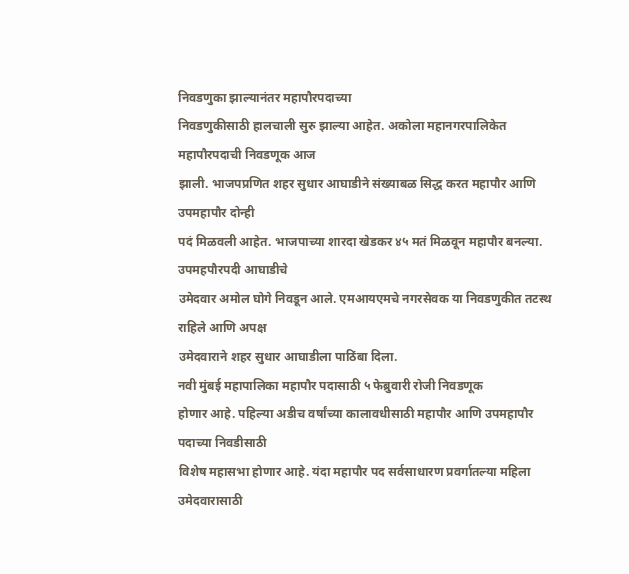निवडणुका झाल्यानंतर महापौरपदाच्या
निवडणुकीसाठी हालचाली सुरु झाल्या आहेत. अकोला महानगरपालिकेत महापौरपदाची निवडणूक आज
झाली. भाजपप्रणित शहर सुधार आघाडीने संख्याबळ सिद्ध करत महापौर आणि उपमहापौर दोन्ही
पदं मिळवली आहेत. भाजपाच्या शारदा खेडकर ४५ मतं मिळवून महापौर बनल्या. उपमहपौरपदी आघाडीचे
उमेदवार अमोल घोगे निवडून आले. एमआयएमचे नगरसेवक या निवडणुकीत तटस्थ राहिले आणि अपक्ष
उमेदवाराने शहर सुधार आघाडीला पाठिंबा दिला.
नवी मुंबई महापालिका महापौर पदासाठी ५ फेब्रुवारी रोजी निवडणूक
होणार आहे. पहिल्या अडीच वर्षांच्या कालावधीसाठी महापौर आणि उपमहापौर पदाच्या निवडीसाठी
विशेष महासभा होणार आहे. यंदा महापौर पद सर्वसाधारण प्रवर्गातल्या महिला उमेदवारासाठी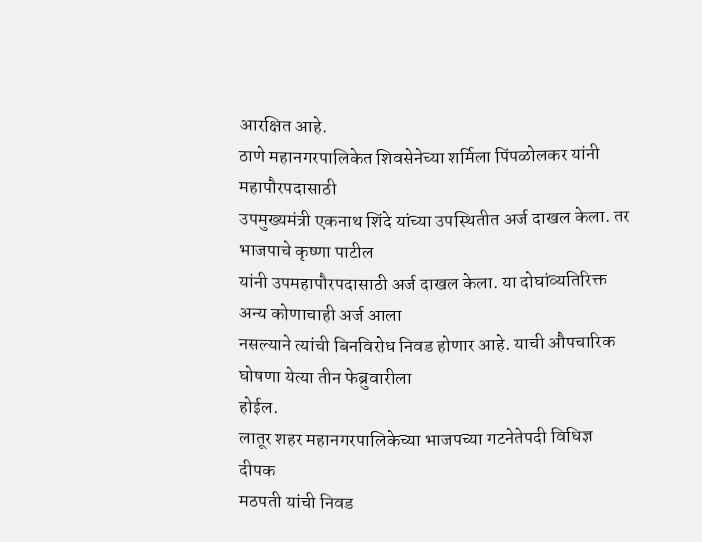आरक्षित आहे.
ठाणे महानगरपालिकेत शिवसेनेच्या शर्मिला पिंपळोलकर यांनी महापौरपदासाठी
उपमुख्यमंत्री एकनाथ शिंदे यांच्या उपस्थितीत अर्ज दाखल केला. तर भाजपाचे कृष्णा पाटील
यांनी उपमहापौरपदासाठी अर्ज दाखल केला. या दोघांव्यतिरिक्त अन्य कोणाचाही अर्ज आला
नसल्याने त्यांची बिनविरोध निवड होणार आहे. याची औपचारिक घोषणा येत्या तीन फेब्रुवारीला
होईल.
लातूर शहर महानगरपालिकेच्या भाजपच्या गटनेतेपदी विधिज्ञ दीपक
मठपती यांची निवड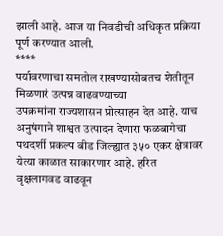झाली आहे. आज या निवडीची अधिकृत प्रक्रिया पूर्ण करण्यात आली.
****
पर्यावरणाचा समतोल राखण्यासोबतच शेतीतून मिळणारं उत्पन्न वाढवण्याच्या
उपक्रमांना राज्यशासन प्रोत्साहन देत आहे. याच अनुषंगाने शाश्वत उत्पादन देणारा फळबागेचा
पथदर्शी प्रकल्प बीड जिल्ह्यात ३५० एकर क्षेत्रावर येत्या काळात साकारणार आहे. हरित
वृक्षलागवड वाढवून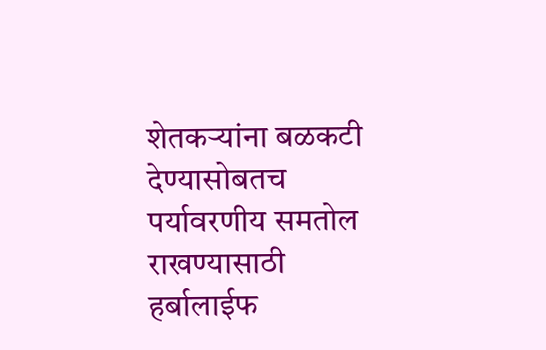शेतकऱ्यांना बळकटी देण्यासोबतच पर्यावरणीय समतोल राखण्यासाठी हर्बालाईफ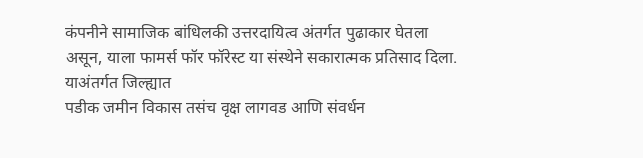कंपनीने सामाजिक बांधिलकी उत्तरदायित्व अंतर्गत पुढाकार घेतला असून, याला फामर्स फॉर फॉरेस्ट या संस्थेने सकारात्मक प्रतिसाद दिला. याअंतर्गत जिल्ह्यात
पडीक जमीन विकास तसंच वृक्ष लागवड आणि संवर्धन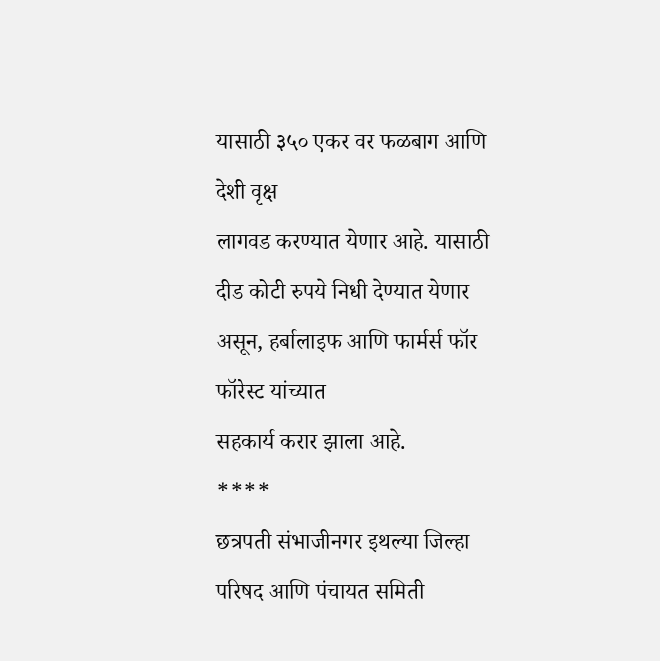यासाठी ३५० एकर वर फळबाग आणि देशी वृक्ष
लागवड करण्यात येणार आहे. यासाठी दीड कोटी रुपये निधी देण्यात येणार असून, हर्बालाइफ आणि फार्मर्स फॉर फॉरेस्ट यांच्यात
सहकार्य करार झाला आहे.
****
छत्रपती संभाजीनगर इथल्या जिल्हा परिषद आणि पंचायत समिती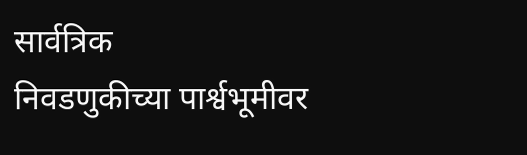सार्वत्रिक
निवडणुकीच्या पार्श्वभूमीवर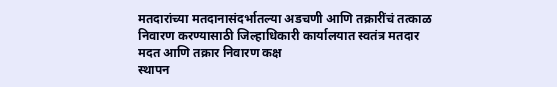मतदारांच्या मतदानासंदर्भातल्या अडचणी आणि तक्रारींचं तत्काळ
निवारण करण्यासाठी जिल्हाधिकारी कार्यालयात स्वतंत्र मतदार मदत आणि तक्रार निवारण कक्ष
स्थापन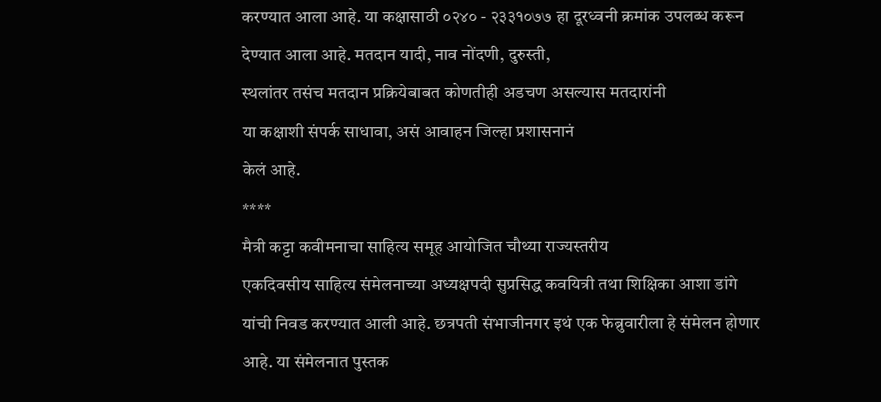करण्यात आला आहे. या कक्षासाठी ०२४० - २३३१०७७ हा दूरध्वनी क्रमांक उपलब्ध करून
देण्यात आला आहे. मतदान यादी, नाव नोंदणी, दुरुस्ती,
स्थलांतर तसंच मतदान प्रक्रियेबाबत कोणतीही अडचण असल्यास मतदारांनी
या कक्षाशी संपर्क साधावा, असं आवाहन जिल्हा प्रशासनानं
केलं आहे.
****
मैत्री कट्टा कवीमनाचा साहित्य समूह आयोजित चौथ्या राज्यस्तरीय
एकदिवसीय साहित्य संमेलनाच्या अध्यक्षपदी सुप्रसिद्ध कवयित्री तथा शिक्षिका आशा डांगे
यांची निवड करण्यात आली आहे. छत्रपती संभाजीनगर इथं एक फेब्रुवारीला हे संमेलन होणार
आहे. या संमेलनात पुस्तक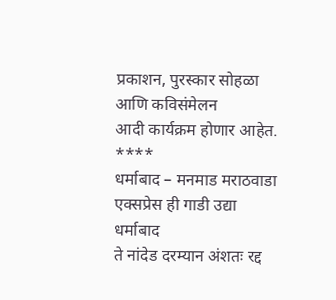प्रकाशन, पुरस्कार सोहळा आणि कविसंमेलन
आदी कार्यक्रम होणार आहेत.
****
धर्माबाद – मनमाड मराठवाडा एक्सप्रेस ही गाडी उद्या धर्माबाद
ते नांदेड दरम्यान अंशतः रद्द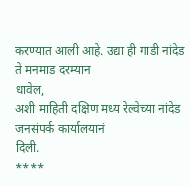करण्यात आली आहे. उद्या ही गाडी नांदेड ते मनमाड दरम्यान
धावेल,
अशी माहिती दक्षिण मध्य रेल्वेच्या नांदेड जनसंपर्क कार्यालयानं
दिली.
****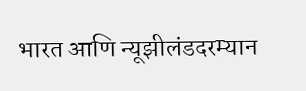भारत आणि न्यूझीलंडदरम्यान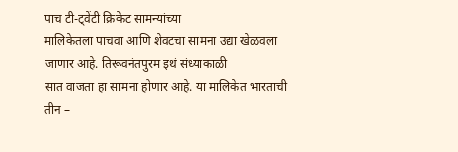पाच टी-ट्वेंटी क्रिकेट सामन्यांच्या
मालिकेतला पाचवा आणि शेवटचा सामना उद्या खेळवला जाणार आहे. तिरूवनंतपुरम इथं संध्याकाळी
सात वाजता हा सामना होणार आहे. या मालिकेत भारताची तीन –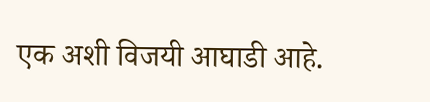एक अशी विजयी आघाडी आहे.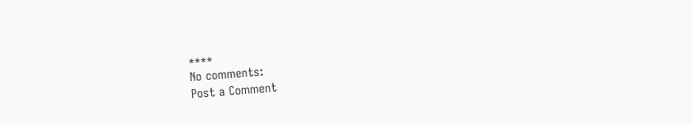****
No comments:
Post a Comment